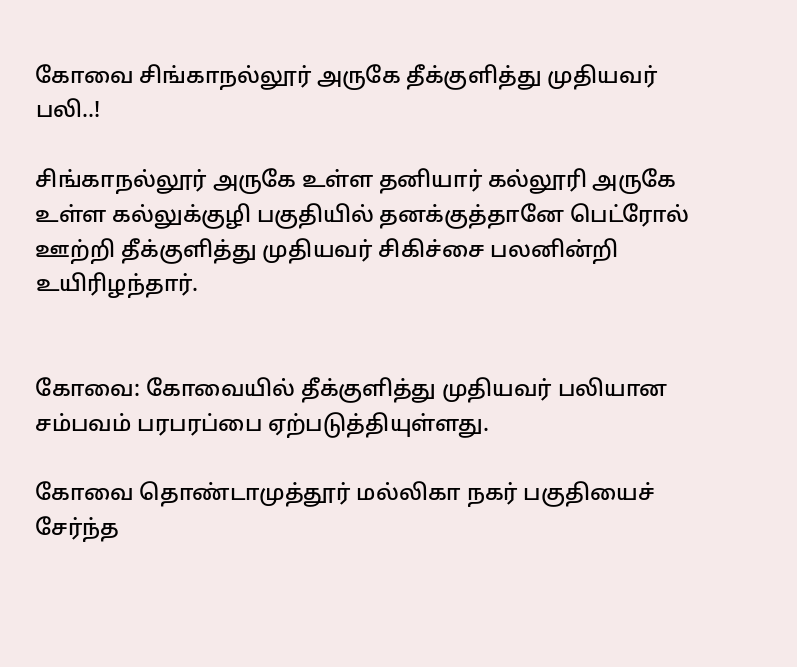கோவை சிங்காநல்லூர் அருகே தீக்குளித்து முதியவர் பலி..!

சிங்காநல்லூர் அருகே உள்ள தனியார் கல்லூரி அருகே உள்ள கல்லுக்குழி பகுதியில் தனக்குத்தானே பெட்ரோல் ஊற்றி தீக்குளித்து முதியவர் சிகிச்சை பலனின்றி உயிரிழந்தார்.


கோவை: கோவையில் தீக்குளித்து முதியவர் பலியான சம்பவம் பரபரப்பை ஏற்படுத்தியுள்ளது.

கோவை தொண்டாமுத்தூர் மல்லிகா நகர் பகுதியைச் சேர்ந்த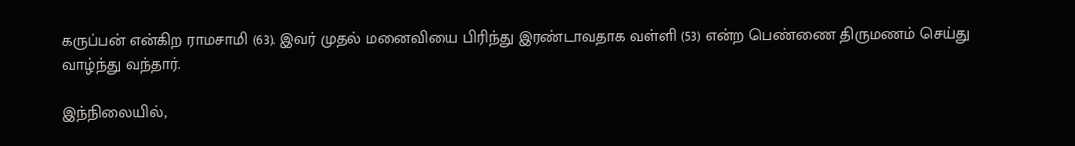கருப்பன் என்கிற ராமசாமி (63). இவர் முதல் மனைவியை பிரிந்து இரண்டாவதாக வள்ளி (53) என்ற பெண்ணை திருமணம் செய்து வாழ்ந்து வந்தார்.

இந்நிலையில்,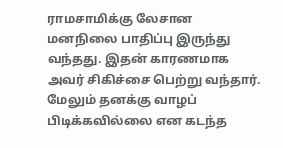ராமசாமிக்கு லேசான மனநிலை பாதிப்பு இருந்து வந்தது. இதன் காரணமாக அவர் சிகிச்சை பெற்று வந்தார். மேலும் தனக்கு வாழப் பிடிக்கவில்லை என கடந்த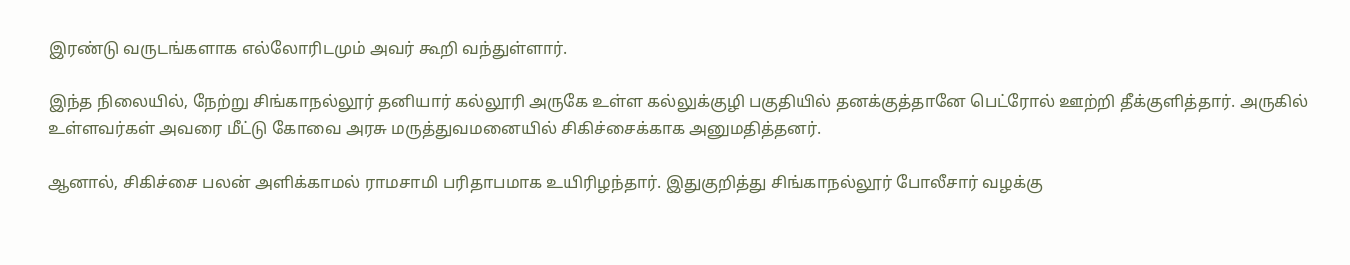இரண்டு வருடங்களாக எல்லோரிடமும் அவர் கூறி வந்துள்ளார்.

இந்த நிலையில், நேற்று சிங்காநல்லூர் தனியார் கல்லூரி அருகே உள்ள கல்லுக்குழி பகுதியில் தனக்குத்தானே பெட்ரோல் ஊற்றி தீக்குளித்தார். அருகில் உள்ளவர்கள் அவரை மீட்டு கோவை அரசு மருத்துவமனையில் சிகிச்சைக்காக அனுமதித்தனர்.

ஆனால், சிகிச்சை பலன் அளிக்காமல் ராமசாமி பரிதாபமாக உயிரிழந்தார். இதுகுறித்து சிங்காநல்லூர் போலீசார் வழக்கு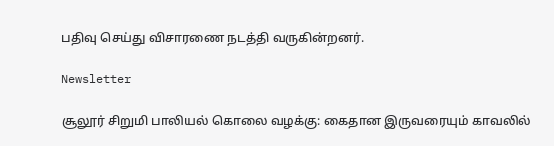பதிவு செய்து விசாரணை நடத்தி வருகின்றனர்.

Newsletter

சூலூர் சிறுமி பாலியல் கொலை வழக்கு: கைதான இருவரையும் காவலில்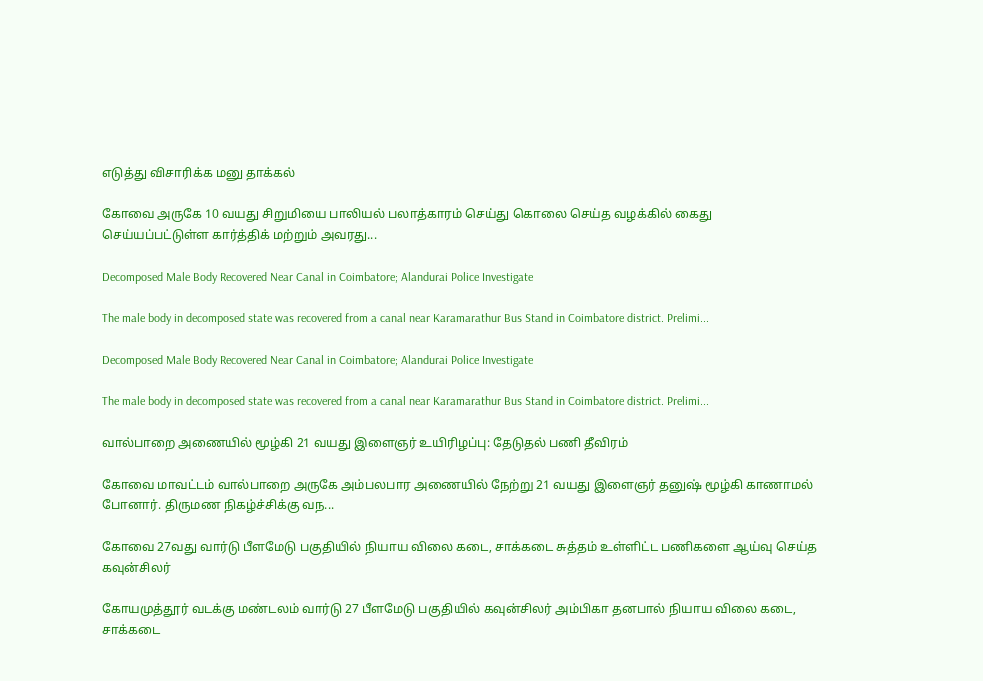எடுத்து விசாரிக்க மனு தாக்கல்

கோவை அருகே 10 வயது சிறுமியை பாலியல் பலாத்காரம் செய்து கொலை செய்த வழக்கில் கைது செய்யப்பட்டுள்ள கார்த்திக் மற்றும் அவரது...

Decomposed Male Body Recovered Near Canal in Coimbatore; Alandurai Police Investigate

The male body in decomposed state was recovered from a canal near Karamarathur Bus Stand in Coimbatore district. Prelimi...

Decomposed Male Body Recovered Near Canal in Coimbatore; Alandurai Police Investigate

The male body in decomposed state was recovered from a canal near Karamarathur Bus Stand in Coimbatore district. Prelimi...

வால்பாறை அணையில் மூழ்கி 21 வயது இளைஞர் உயிரிழப்பு: தேடுதல் பணி தீவிரம்

கோவை மாவட்டம் வால்பாறை அருகே அம்பலபார அணையில் நேற்று 21 வயது இளைஞர் தனுஷ் மூழ்கி காணாமல் போனார். திருமண நிகழ்ச்சிக்கு வந...

கோவை 27வது வார்டு பீளமேடு பகுதியில் நியாய விலை கடை, சாக்கடை சுத்தம் உள்ளிட்ட பணிகளை ஆய்வு செய்த கவுன்சிலர்

கோயமுத்தூர் வடக்கு மண்டலம் வார்டு 27 பீளமேடு பகுதியில் கவுன்சிலர் அம்பிகா தனபால் நியாய விலை கடை, சாக்கடை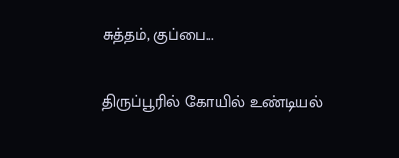சுத்தம், குப்பை...

திருப்பூரில் கோயில் உண்டியல்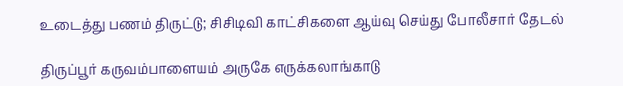உடைத்து பணம் திருட்டு; சிசிடிவி காட்சிகளை ஆய்வு செய்து போலீசார் தேடல்

திருப்பூர் கருவம்பாளையம் அருகே எருக்கலாங்காடு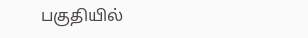பகுதியில்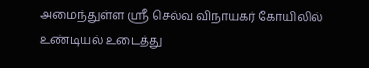அமைந்துள்ள ஸ்ரீ செல்வ விநாயகர் கோயிலில் உண்டியல் உடைத்து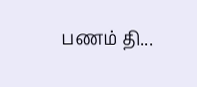பணம் தி...